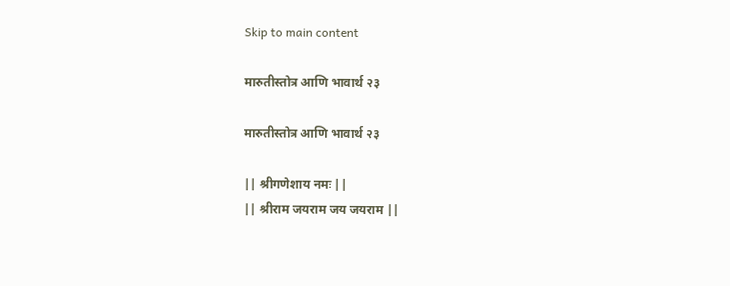Skip to main content

मारुतीस्तोत्र आणि भावार्थ २३

मारुतीस्तोत्र आणि भावार्थ २३

|| श्रीगणेशाय नमः ||
|| श्रीराम जयराम जय जयराम ||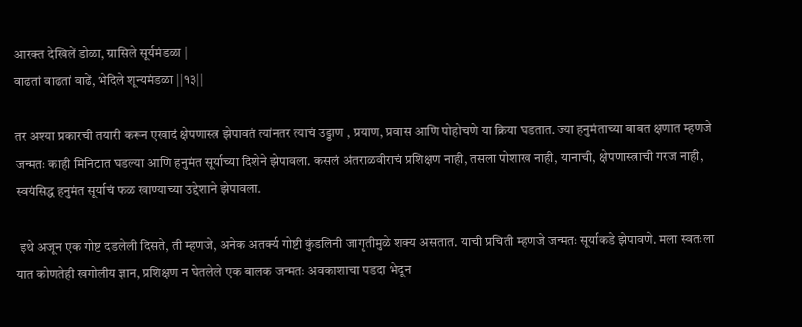आरक्त देखिलें डोळा, ग्रासिले सूर्यमंडळा |
वाढतां वाढतां वाढें, भेदिले शून्यमंडळा ||१३||

तर अश्या प्रकारची तयारी करून एखादं क्षेपणास्त्र झेपावतं त्यांनतर त्याचं उड्डाण , प्रयाण, प्रवास आणि पोहोचणे या क्रिया घडतात. ज्या हनुमंताच्या बाबत क्षणात म्हणजे जन्मतः काही मिनिटात घडल्या आणि हनुमंत सूर्याच्या दिशेने झेपावला. कसलं अंतराळवीराचं प्रशिक्षण नाही, तसला पोशाख नाही, यानाची, क्षेपणास्त्राची गरज नाही, स्वयंसिद्ध हनुमंत सूर्याचं फळ खाण्याच्या उद्देशाने झेपावला.

 इथे अजून एक गोष्ट दडलेली दिसते, ती म्हणजे, अनेक अतर्क्य गोष्टी कुंडलिनी जागृतीमुळे शक्य असतात. याची प्रचिती म्हणजे जन्मतः सूर्याकडे झेपावणे. मला स्वतःला यात कोणतेही खगोलीय ज्ञान, प्रशिक्षण न घेतलेले एक बालक जन्मतः अवकाशाचा पडदा भेदून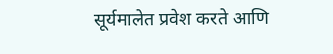सूर्यमालेत प्रवेश करते आणि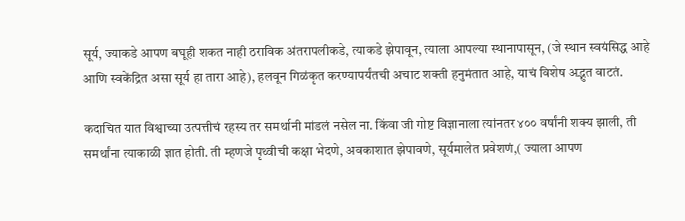सूर्य, ज्याकडे आपण बघूही शकत नाही ठराविक अंतरापलीकडे, त्याकडे झेपावून, त्याला आपल्या स्थानापासून, (जे स्थान स्वयंसिद्ध आहे आणि स्वकेंद्रित असा सूर्य हा तारा आहे), हलवून गिळंकृत करण्यापर्यंतची अचाट शक्ती हनुमंतात आहे, याचं विशेष अद्भुत वाटतं.

कदाचित यात विश्वाच्या उत्पत्तीचं रहस्य तर समर्थानी मांडलं नसेल ना. किंवा जी गोष्ट विज्ञानाला त्यांनतर ४०० वर्षांनी शक्य झाली, ती समर्थांना त्याकाळी ज्ञात होती. ती म्हणजे पृथ्वीची कक्षा भेदणे, अवकाशात झेपावणे, सूर्यमालेत प्रवेशणं,( ज्याला आपण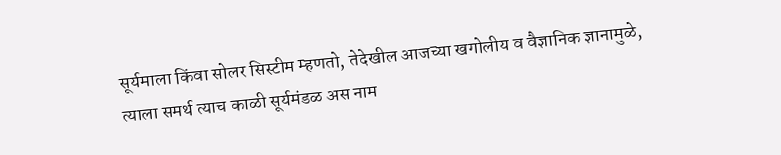सूर्यमाला किंवा सोलर सिस्टीम म्हणतो, तेदेखील आजच्या खगोलीय व वैज्ञानिक ज्ञानामुळे, त्याला समर्थ त्याच काळी सूर्यमंडळ अस नाम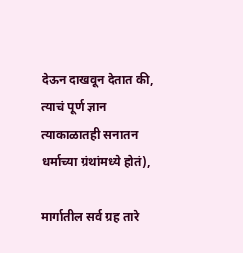देऊन दाखवून देतात की, त्याचं पूर्ण ज्ञान त्याकाळातही सनातन धर्माच्या ग्रंथांमध्ये होतं),

मार्गातील सर्व ग्रह तारे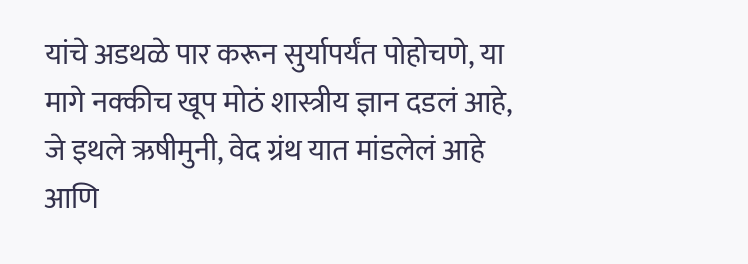यांचे अडथळे पार करून सुर्यापर्यंत पोहोचणे, या मागे नक्कीच खूप मोठं शास्त्रीय ज्ञान दडलं आहे, जे इथले ऋषीमुनी, वेद ग्रंथ यात मांडलेलं आहे आणि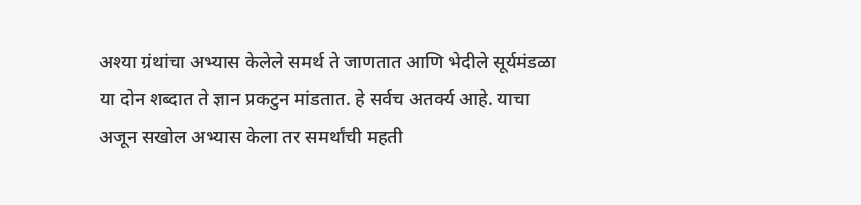अश्या ग्रंथांचा अभ्यास केलेले समर्थ ते जाणतात आणि भेदीले सूर्यमंडळा या दोन शब्दात ते ज्ञान प्रकटुन मांडतात. हे सर्वच अतर्क्य आहे. याचा अजून सखोल अभ्यास केला तर समर्थांची महती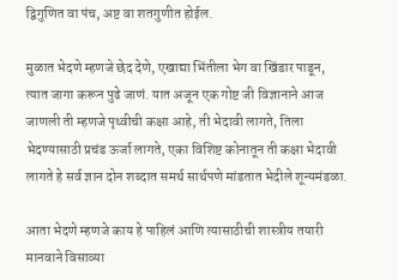द्विगुणित वा पंच, अष्ट वा शतगुणीत होईल.

मुळात भेदणे म्हणजे छेद देणे, एखाद्या भिंतीला भेग वा खिंडार पाडून, त्यात जागा करून पुढे जाणं. यात अजून एक गोष्ट जी विज्ञानाने आज जाणली ती म्हणजे पृथ्वीची कक्षा आहे, ती भेदावी लागते, तिला भेदण्यासाठी प्रचंड ऊर्जा लागते, एका विशिष्ट कोनातून ती कक्षा भेदावी लागते हे सर्व ज्ञान दोन शब्दात समर्थ सार्थपणे मांडतात भेदीले शून्यमंडळा.

आता भेदणे म्हणजे काय हे पाहिलं आणि त्यासाठीची शास्त्रीय तयारी मानवाने विसाव्या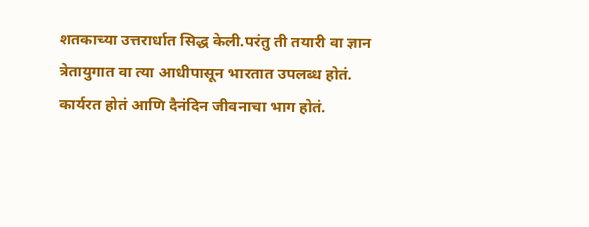शतकाच्या उत्तरार्धात सिद्ध केली.परंतु ती तयारी वा ज्ञान त्रेतायुगात वा त्या आधीपासून भारतात उपलब्ध होतं. कार्यरत होतं आणि दैनंदिन जीवनाचा भाग होतं.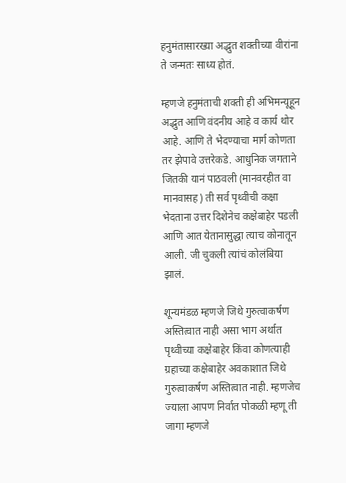हनुमंतासारख्या अद्भुत शक्तीच्या वीरांना ते जन्मतः साध्य होतं.

म्हणजे हनुमंताची शक्ती ही अभिमन्यूहून अद्भुत आणि वंदनीय आहे व कार्य थोर आहे. आणि ते भेदण्याचा मार्ग कोणता तर झेपावे उत्तरेकडे. आधुनिक जगताने जितकी यानं पाठवली (मानवरहीत वा मानवासह) ती सर्व पृथ्वीची कक्षा भेदताना उत्तर दिशेनेच कक्षेबाहेर पडली आणि आत येतानासुद्धा त्याच कोनातून आली. जी चुकली त्यांचं कोलंबिया झालं.

शून्यमंडळ म्हणजे जिथे गुरुत्वाकर्षण अस्तित्वात नाही असा भाग अर्थात पृथ्वीच्या कक्षेबाहेर किंवा कोणत्याही ग्रहाच्या कक्षेबाहेर अवकाशात जिथे गुरुत्वाकर्षण अस्तित्वात नाही. म्हणजेच ज्याला आपण निर्वात पोकळी म्हणू ती जागा म्हणजे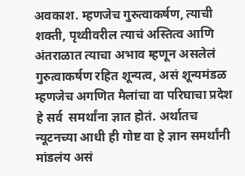अवकाश. म्हणजेच गुरुत्वाकर्षण, त्याची शक्ती, पृथ्वीवरील त्याचं अस्तित्व आणि अंतराळात त्याचा अभाव म्हणून असलेलं गुरुत्वाकर्षण रहित शून्यत्व, असं शून्यमंडळ म्हणजेच अगणित मैलांचा वा परिघाचा प्रदेश हे सर्व  समर्थांना ज्ञात होतं. अर्थातच न्यूटनच्या आधी ही गोष्ट वा हे ज्ञान समर्थांनी मांडलंय असं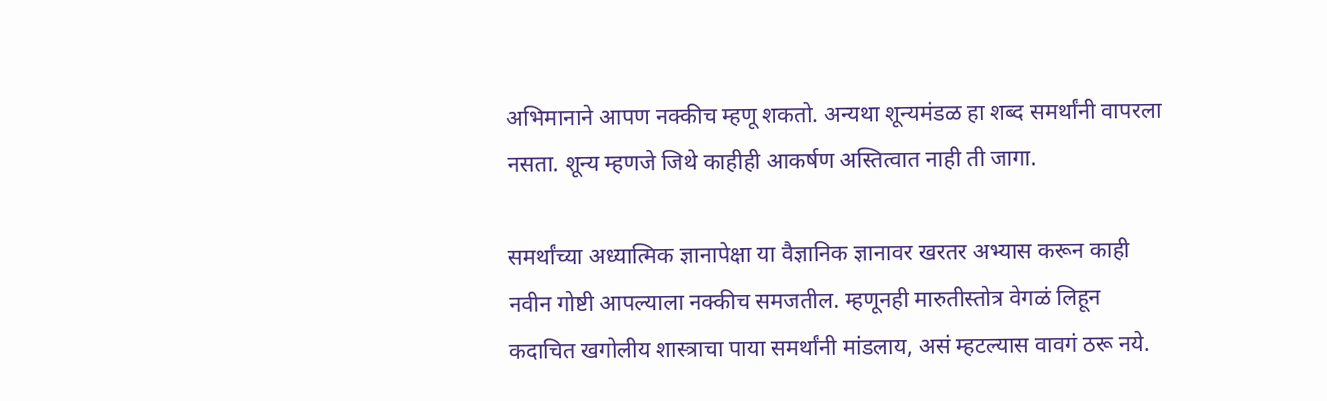अभिमानाने आपण नक्कीच म्हणू शकतो. अन्यथा शून्यमंडळ हा शब्द समर्थांनी वापरला नसता. शून्य म्हणजे जिथे काहीही आकर्षण अस्तित्वात नाही ती जागा.

समर्थांच्या अध्यात्मिक ज्ञानापेक्षा या वैज्ञानिक ज्ञानावर खरतर अभ्यास करून काही नवीन गोष्टी आपल्याला नक्कीच समजतील. म्हणूनही मारुतीस्तोत्र वेगळं लिहून कदाचित खगोलीय शास्त्राचा पाया समर्थांनी मांडलाय, असं म्हटल्यास वावगं ठरू नये.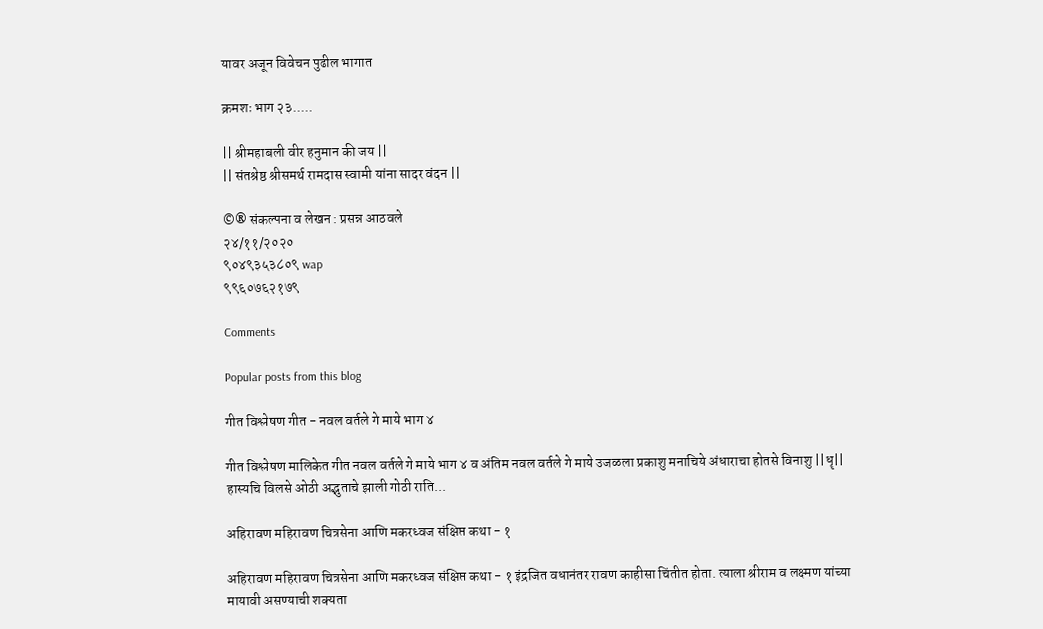यावर अजून विवेचन पुढील भागात

क्रमशः भाग २३.....

|| श्रीमहाबली वीर हनुमान की जय ||
|| संतश्रेष्ठ श्रीसमर्थ रामदास स्वामी यांना सादर वंदन ||

©® संकल्पना व लेखन : प्रसन्न आठवले
२४/११/२०२०
९०४९३५३८०९ wap
९९६०७६२१७९

Comments

Popular posts from this blog

गीत विश्लेषण गीत - नवल वर्तले गे माये भाग ४

गीत विश्लेषण मालिकेत गीत नवल वर्तले गे माये भाग ४ व अंतिम नवल वर्तले गे माये उजळला प्रकाशु मनाचिये अंधाराचा होतसे विनाशु ||धॄ|| हास्यचि विलसे ओठी अद्भुताचे झाली गोठी राति...

अहिरावण महिरावण चित्रसेना आणि मकरध्वज संक्षिप्त कथा - १

अहिरावण महिरावण चित्रसेना आणि मकरध्वज संक्षिप्त कथा - १ इंद्रजित वधानंतर रावण काहीसा चिंतीत होता. त्याला श्रीराम व लक्ष्मण यांच्या मायावी असण्याची शक्यता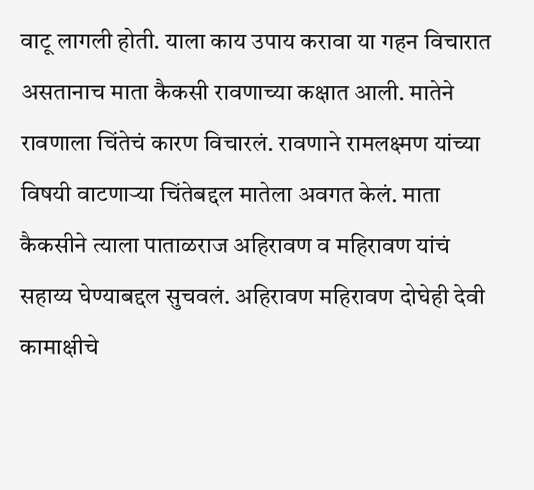वाटू लागली होती. याला काय उपाय करावा या गहन विचारात असतानाच माता कैकसी रावणाच्या कक्षात आली. मातेने रावणाला चिंतेचं कारण विचारलं. रावणाने रामलक्ष्मण यांच्या विषयी वाटणाऱ्या चिंतेबद्दल मातेला अवगत केलं. माता कैकसीने त्याला पाताळराज अहिरावण व महिरावण यांचं सहाय्य घेण्याबद्दल सुचवलं. अहिरावण महिरावण दोघेही देवी कामाक्षीचे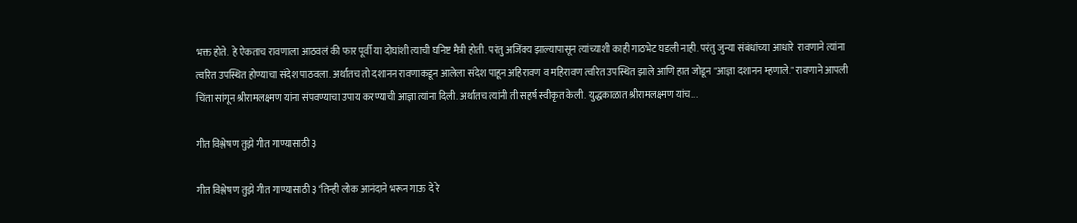भक्त होते.  हे ऐकताच रावणाला आठवलं की फार पूर्वी या दोघांशी त्याची घनिष्ट मैत्री होती. परंतु अजिंक्य झाल्यापासून त्यांच्याशी काही गाठभेट घडली नाही. परंतु जुन्या संबंधांच्या आधारे  रावणाने त्यांना त्वरित उपस्थित होण्याचा संदेश पाठवला. अर्थातच तो दशानन रावणाकडून आलेला संदेश पाहून अहिरावण व महिरावण त्वरित उपस्थित झाले आणि हात जोडून "आज्ञा दशानन म्हणाले." रावणाने आपली चिंता सांगून श्रीरामलक्ष्मण यांना संपवण्याचा उपाय करण्याची आज्ञा त्यांना दिली. अर्थातच त्यांनी ती सहर्ष स्वीकृत केली. युद्धकाळात श्रीरामलक्ष्मण यांच...

गीत विश्लेषण तुझे गीत गाण्यासाठी ३

गीत विश्लेषण तुझे गीत गाण्यासाठी ३ ‘तिन्ही लोक आनंदाने भरून गाऊ दे रे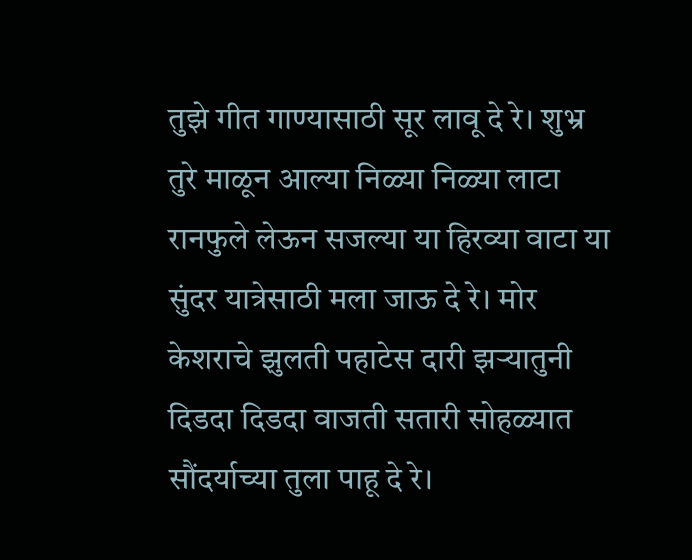तुझे गीत गाण्यासाठी सूर लावू दे रे। शुभ्र तुरे माळून आल्या निळ्या निळ्या लाटा रानफुले लेऊन सजल्या या हिरव्या वाटा या सुंदर यात्रेसाठी मला जाऊ दे रे। मोर केशराचे झुलती पहाटेस दारी झऱ्यातुनी दिडदा दिडदा वाजती सतारी सोहळ्यात सौंदर्याच्या तुला पाहू दे रे।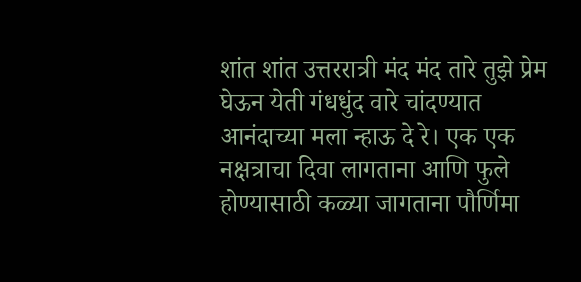शांत शांत उत्तररात्री मंद मंद तारे तुझे प्रेम घेऊन येती गंधधुंद वारे चांदण्यात आनंदाच्या मला न्हाऊ दे रे। एक एक नक्षत्राचा दिवा लागताना आणि फुले होण्यासाठी कळ्या जागताना पौर्णिमा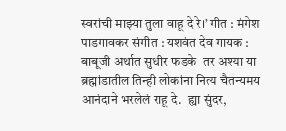स्वरांची माझ्या तुला वाहू दे रे।’ गीत : मंगेश पाडगावकर संगीत : यशवंत देव गायक : बाबूजी अर्थात सुधीर फडके  तर अश्या या ब्रह्मांडातील तिन्ही लोकांना नित्य चैतन्यमय आनंदाने भरलेलं राहू दे.  ह्या सुंदर,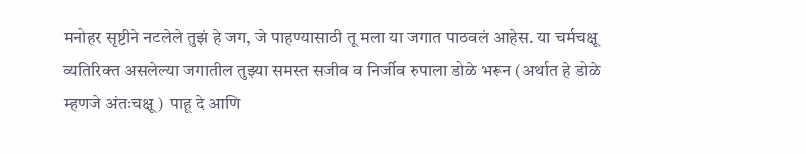मनोहर सृष्टीने नटलेले तुझं हे जग, जे पाहण्यासाठी तू मला या जगात पाठवलं आहेस. या चर्मचक्षू व्यतिरिक्त असलेल्या जगातील तुझ्या समस्त सजीव व निर्जीव रुपाला डोळे भरून (अर्थात हे डोळे म्हणजे अंतःचक्षू)  पाहू दे आणि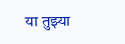या तुझ्या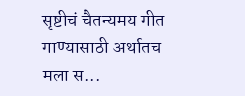सृष्टीचं चैतन्यमय गीत गाण्यासाठी अर्थातच मला स...